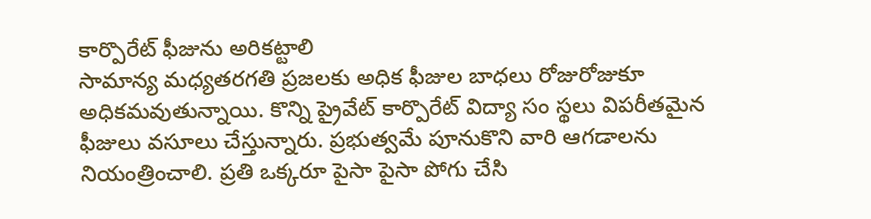కార్పొరేట్ ఫీజును అరికట్టాలి
సామాన్య మధ్యతరగతి ప్రజలకు అధిక ఫీజుల బాధలు రోజురోజుకూ అధికమవుతున్నాయి. కొన్ని ప్రైవేట్ కార్పొరేట్ విద్యా సం స్థలు విపరీతమైన ఫీజులు వసూలు చేస్తున్నారు. ప్రభుత్వమే పూనుకొని వారి ఆగడాలను నియంత్రించాలి. ప్రతి ఒక్కరూ పైసా పైసా పోగు చేసి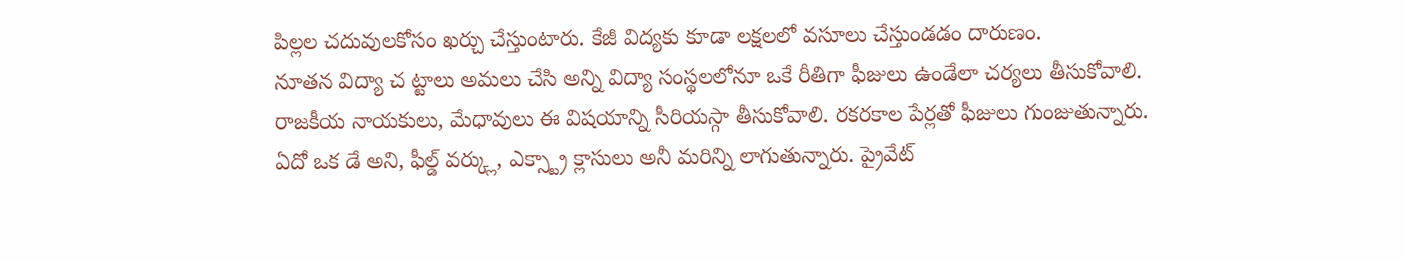పిల్లల చదువులకోసం ఖర్చు చేస్తుంటారు. కేజీ విద్యకు కూడా లక్షలలో వసూలు చేస్తుండడం దారుణం.
నూతన విద్యా చ ట్టాలు అమలు చేసి అన్ని విద్యా సంస్థలలోనూ ఒకే రీతిగా ఫీజులు ఉండేలా చర్యలు తీసుకోవాలి. రాజకీయ నాయకులు, మేధావులు ఈ విషయాన్ని సీరియస్గా తీసుకోవాలి. రకరకాల పేర్లతో ఫీజులు గుంజుతున్నారు. ఏదో ఒక డే అని, ఫీల్డ్ వర్క్లు, ఎక్స్ట్రా క్లాసులు అనీ మరిన్ని లాగుతున్నారు. ప్రైవేట్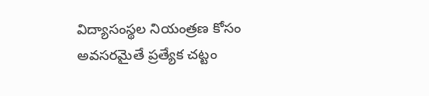విద్యాసంస్థల నియంత్రణ కోసం అవసరమైతే ప్రత్యేక చట్టం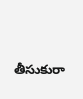తీసుకురా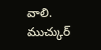వాలి.
ముచ్కుర్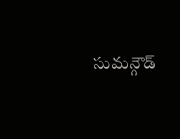సుమన్గౌడ్